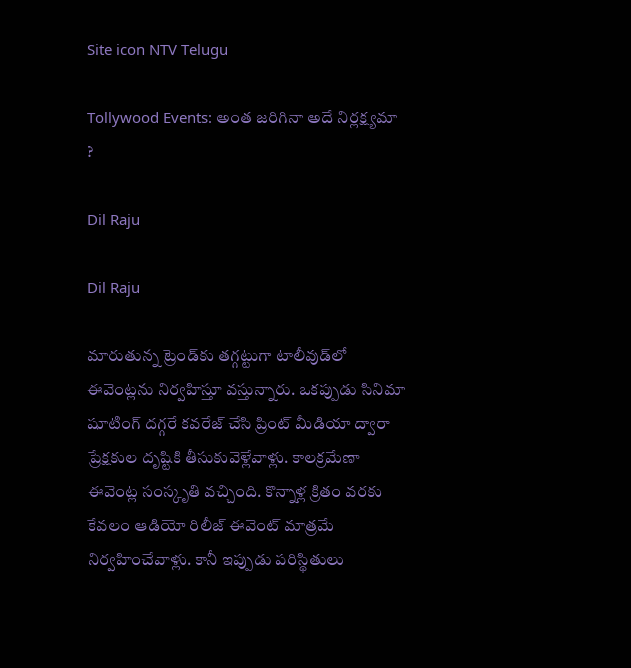Site icon NTV Telugu

Tollywood Events: అంత జరిగినా అదే నిర్లక్ష్యమా ?

Dil Raju

Dil Raju

మారుతున్న ట్రెండ్‌కు తగ్గట్టుగా టాలీవుడ్‌లో ఈవెంట్లను నిర్వహిస్తూ వస్తున్నారు. ఒకప్పుడు సినిమా షూటింగ్ దగ్గరే కవరేజ్ చేసి ప్రింట్ మీడియా ద్వారా ప్రేక్షకుల దృష్టికి తీసుకువెళ్లేవాళ్లు. కాలక్రమేణా ఈవెంట్ల సంస్కృతి వచ్చింది. కొన్నాళ్ల క్రితం వరకు కేవలం ఆడియో రిలీజ్ ఈవెంట్ మాత్రమే నిర్వహించేవాళ్లు. కానీ ఇప్పుడు పరిస్థితులు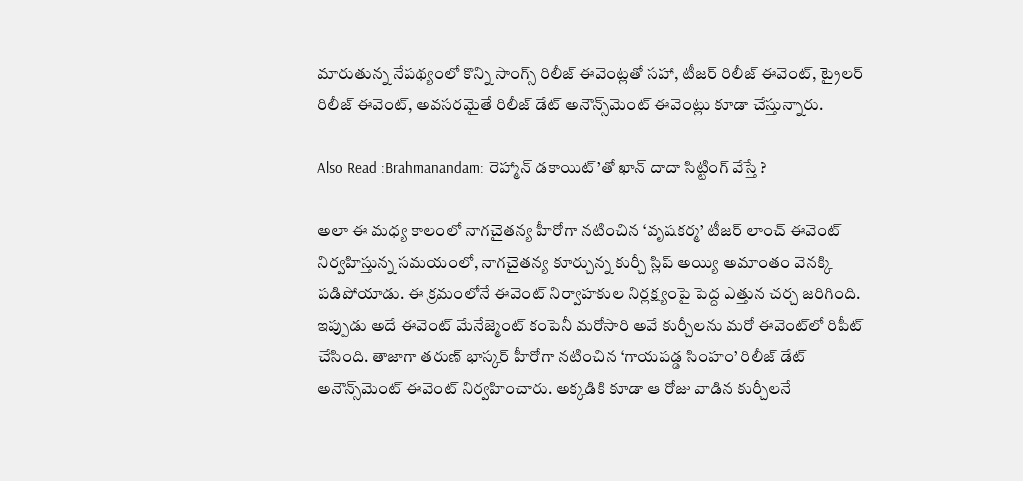మారుతున్న నేపథ్యంలో కొన్ని సాంగ్స్ రిలీజ్ ఈవెంట్లతో సహా, టీజర్ రిలీజ్ ఈవెంట్, ట్రైలర్ రిలీజ్ ఈవెంట్, అవసరమైతే రిలీజ్ డేట్ అనౌన్స్‌మెంట్ ఈవెంట్లు కూడా చేస్తున్నారు.

Also Read :Brahmanandam: రెహ్మాన్ డకాయిట్’తో ఖాన్ దాదా సిట్టింగ్ వేస్తే ?

అలా ఈ మధ్య కాలంలో నాగచైతన్య హీరోగా నటించిన ‘వృషకర్మ’ టీజర్ లాంచ్ ఈవెంట్ నిర్వహిస్తున్న సమయంలో, నాగచైతన్య కూర్చున్న కుర్చీ స్లిప్ అయ్యి అమాంతం వెనక్కి పడిపోయాడు. ఈ క్రమంలోనే ఈవెంట్ నిర్వాహకుల నిర్లక్ష్యంపై పెద్ద ఎత్తున చర్చ జరిగింది. ఇప్పుడు అదే ఈవెంట్ మేనేజ్మెంట్ కంపెనీ మరోసారి అవే కుర్చీలను మరో ఈవెంట్‌లో రిపీట్ చేసింది. తాజాగా తరుణ్ భాస్కర్ హీరోగా నటించిన ‘గాయపడ్డ సింహం’ రిలీజ్ డేట్ అనౌన్స్‌మెంట్ ఈవెంట్ నిర్వహించారు. అక్కడికి కూడా ఆ రోజు వాడిన కుర్చీలనే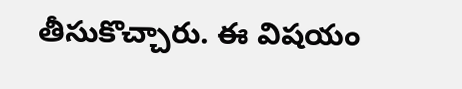తీసుకొచ్చారు. ఈ విషయం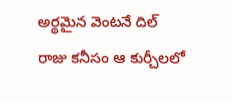అర్థమైన వెంటనే దిల్ రాజు కనీసం ఆ కుర్చీలలో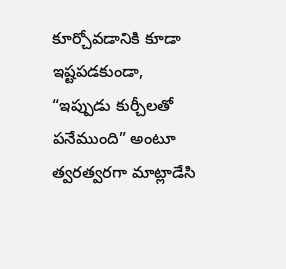కూర్చోవడానికి కూడా ఇష్టపడకుండా, “ఇప్పుడు కుర్చీలతో పనేముంది” అంటూ త్వరత్వరగా మాట్లాడేసి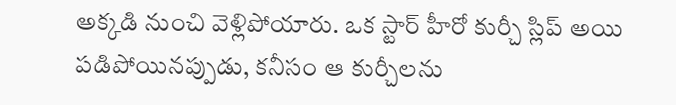అక్కడి నుంచి వెళ్లిపోయారు. ఒక స్టార్ హీరో కుర్చీ స్లిప్ అయి పడిపోయినప్పుడు, కనీసం ఆ కుర్చీలను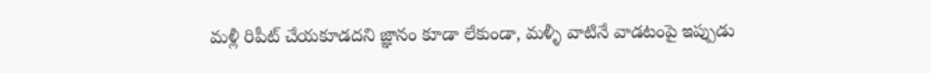మళ్లీ రిపీట్ చేయకూడదని జ్ఞానం కూడా లేకుండా, మళ్ళీ వాటినే వాడటంపై ఇప్పుడు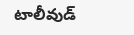టాలీవుడ్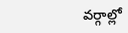వర్గాల్లో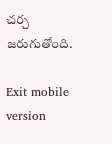చర్చ జరుగుతోంది.

Exit mobile version